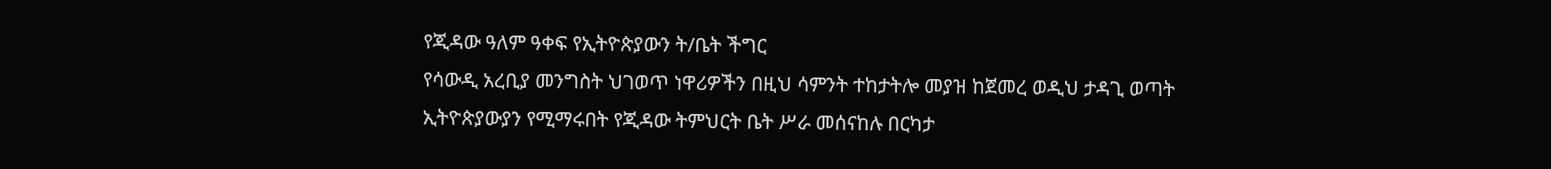የጂዳው ዓለም ዓቀፍ የኢትዮጵያውን ት/ቤት ችግር
የሳውዲ አረቢያ መንግስት ህገወጥ ነዋሪዎችን በዚህ ሳምንት ተከታትሎ መያዝ ከጀመረ ወዲህ ታዳጊ ወጣት ኢትዮጵያውያን የሚማሩበት የጂዳው ትምህርት ቤት ሥራ መሰናከሉ በርካታ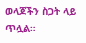ወላጆችን ስጋት ላይ ጥሏል።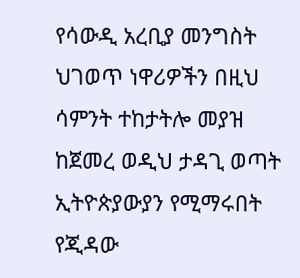የሳውዲ አረቢያ መንግስት ህገወጥ ነዋሪዎችን በዚህ ሳምንት ተከታትሎ መያዝ ከጀመረ ወዲህ ታዳጊ ወጣት ኢትዮጵያውያን የሚማሩበት የጂዳው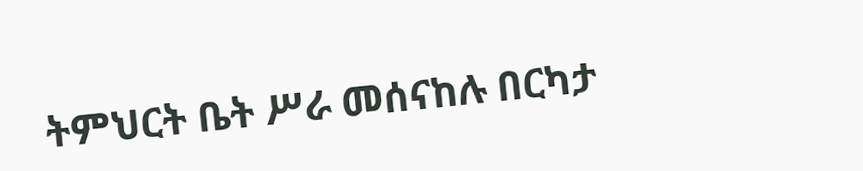ትምህርት ቤት ሥራ መሰናከሉ በርካታ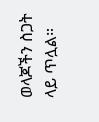ወላጆችን ስጋት ላይ ጥሏል።